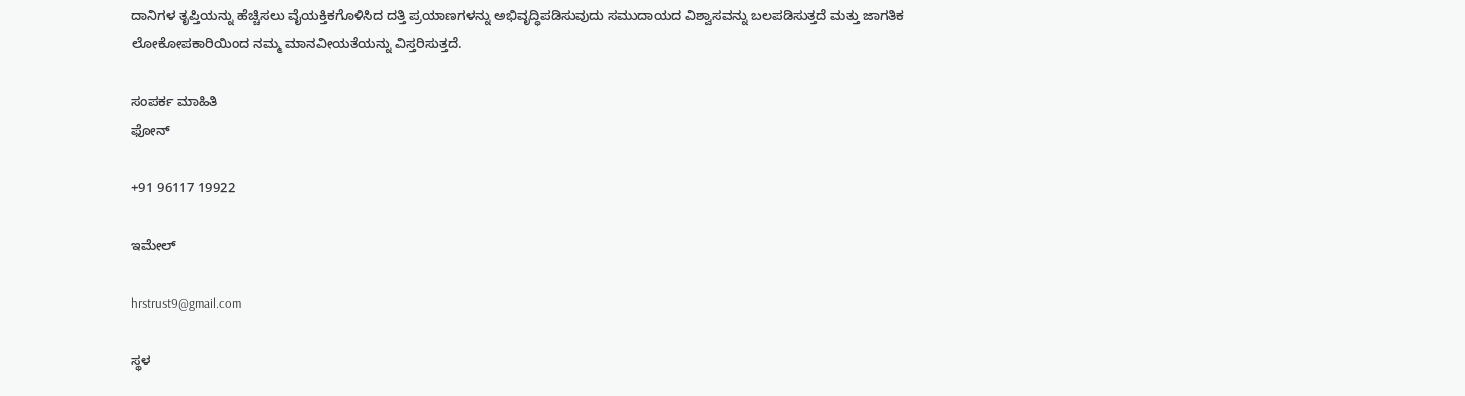ದಾನಿಗಳ ತೃಪ್ತಿಯನ್ನು ಹೆಚ್ಚಿಸಲು ವೈಯಕ್ತಿಕಗೊಳಿಸಿದ ದತ್ತಿ ಪ್ರಯಾಣಗಳನ್ನು ಅಭಿವೃದ್ಧಿಪಡಿಸುವುದು ಸಮುದಾಯದ ವಿಶ್ವಾಸವನ್ನು ಬಲಪಡಿಸುತ್ತದೆ ಮತ್ತು ಜಾಗತಿಕ ಲೋಕೋಪಕಾರಿಯಿಂದ ನಮ್ಮ ಮಾನವೀಯತೆಯನ್ನು ವಿಸ್ತರಿಸುತ್ತದೆ.

ಸಂಪರ್ಕ ಮಾಹಿತಿ
ಫೋನ್

+91 96117 19922

ಇಮೇಲ್

hrstrust9@gmail.com

ಸ್ಥಳ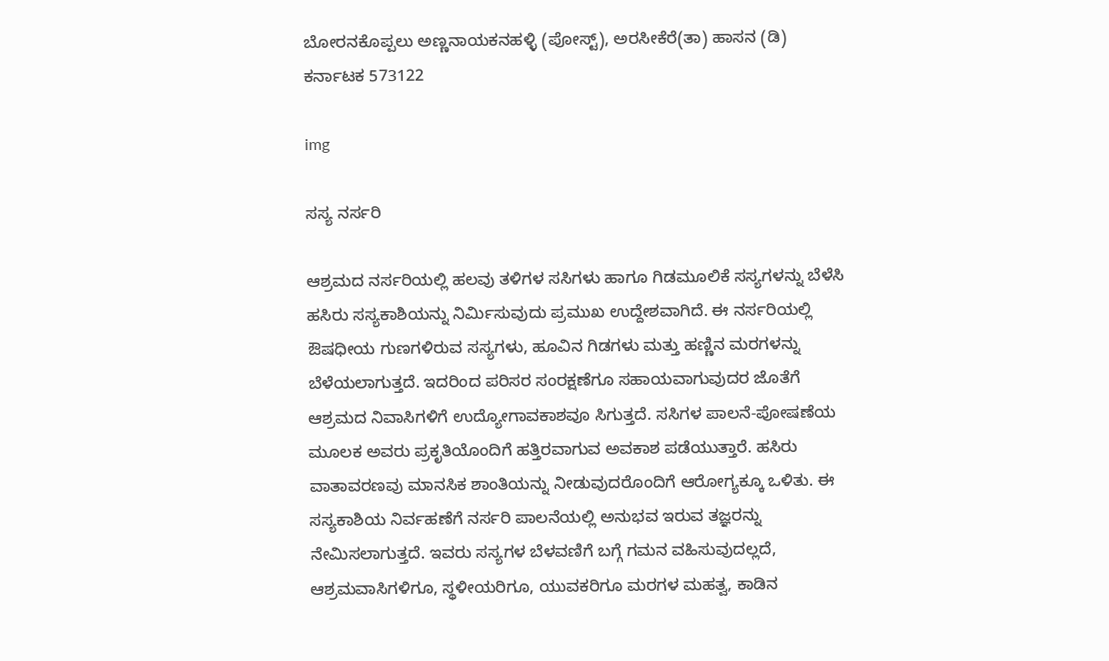ಬೋರನಕೊಪ್ಪಲು ಅಣ್ಣನಾಯಕನಹಳ್ಳಿ (ಪೋಸ್ಟ್), ಅರಸೀಕೆರೆ(ತಾ) ಹಾಸನ (ಡಿ) ಕರ್ನಾಟಕ 573122

img

ಸಸ್ಯ ನರ್ಸರಿ

ಆಶ್ರಮದ ನರ್ಸರಿಯಲ್ಲಿ ಹಲವು ತಳಿಗಳ ಸಸಿಗಳು ಹಾಗೂ ಗಿಡಮೂಲಿಕೆ ಸಸ್ಯಗಳನ್ನು ಬೆಳೆಸಿ ಹಸಿರು ಸಸ್ಯಕಾಶಿಯನ್ನು ನಿರ್ಮಿಸುವುದು ಪ್ರಮುಖ ಉದ್ದೇಶವಾಗಿದೆ. ಈ ನರ್ಸರಿಯಲ್ಲಿ ಔಷಧೀಯ ಗುಣಗಳಿರುವ ಸಸ್ಯಗಳು, ಹೂವಿನ ಗಿಡಗಳು ಮತ್ತು ಹಣ್ಣಿನ ಮರಗಳನ್ನು ಬೆಳೆಯಲಾಗುತ್ತದೆ. ಇದರಿಂದ ಪರಿಸರ ಸಂರಕ್ಷಣೆಗೂ ಸಹಾಯವಾಗುವುದರ ಜೊತೆಗೆ ಆಶ್ರಮದ ನಿವಾಸಿಗಳಿಗೆ ಉದ್ಯೋಗಾವಕಾಶವೂ ಸಿಗುತ್ತದೆ. ಸಸಿಗಳ ಪಾಲನೆ-ಪೋಷಣೆಯ ಮೂಲಕ ಅವರು ಪ್ರಕೃತಿಯೊಂದಿಗೆ ಹತ್ತಿರವಾಗುವ ಅವಕಾಶ ಪಡೆಯುತ್ತಾರೆ. ಹಸಿರು ವಾತಾವರಣವು ಮಾನಸಿಕ ಶಾಂತಿಯನ್ನು ನೀಡುವುದರೊಂದಿಗೆ ಆರೋಗ್ಯಕ್ಕೂ ಒಳಿತು. ಈ ಸಸ್ಯಕಾಶಿಯ ನಿರ್ವಹಣೆಗೆ ನರ್ಸರಿ ಪಾಲನೆಯಲ್ಲಿ ಅನುಭವ ಇರುವ ತಜ್ಞರನ್ನು ನೇಮಿಸಲಾಗುತ್ತದೆ. ಇವರು ಸಸ್ಯಗಳ ಬೆಳವಣಿಗೆ ಬಗ್ಗೆ ಗಮನ ವಹಿಸುವುದಲ್ಲದೆ, ಆಶ್ರಮವಾಸಿಗಳಿಗೂ, ಸ್ಥಳೀಯರಿಗೂ, ಯುವಕರಿಗೂ ಮರಗಳ ಮಹತ್ವ, ಕಾಡಿನ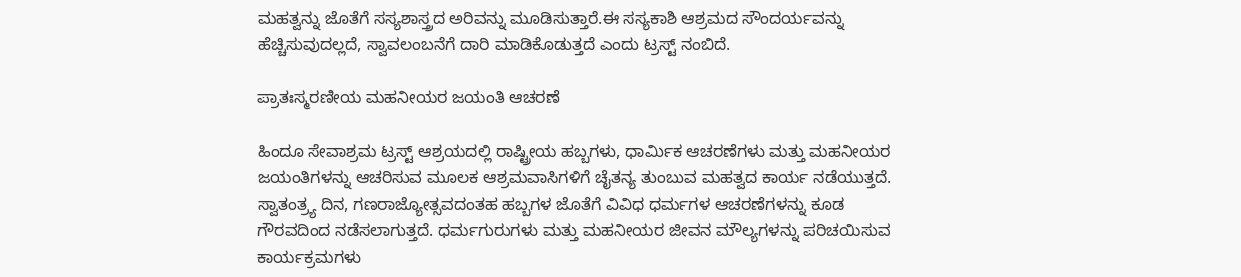ಮಹತ್ವನ್ನು ಜೊತೆಗೆ ಸಸ್ಯಶಾಸ್ತ್ರದ ಅರಿವನ್ನು ಮೂಡಿಸುತ್ತಾರೆ.ಈ ಸಸ್ಯಕಾಶಿ ಆಶ್ರಮದ ಸೌಂದರ್ಯವನ್ನು ಹೆಚ್ಚಿಸುವುದಲ್ಲದೆ, ಸ್ವಾವಲಂಬನೆಗೆ ದಾರಿ ಮಾಡಿಕೊಡುತ್ತದೆ ಎಂದು ಟ್ರಸ್ಟ್‌ ನಂಬಿದೆ.

ಪ್ರಾತಃಸ್ಮರಣೀಯ ಮಹನೀಯರ ಜಯಂತಿ ಆಚರಣೆ

ಹಿಂದೂ ಸೇವಾಶ್ರಮ ಟ್ರಸ್ಟ್ ಆಶ್ರಯದಲ್ಲಿ ರಾಷ್ಟ್ರೀಯ ಹಬ್ಬಗಳು, ಧಾರ್ಮಿಕ ಆಚರಣೆಗಳು ಮತ್ತು ಮಹನೀಯರ ಜಯಂತಿಗಳನ್ನು ಆಚರಿಸುವ ಮೂಲಕ ಆಶ್ರಮವಾಸಿಗಳಿಗೆ ಚೈತನ್ಯ ತುಂಬುವ ಮಹತ್ವದ ಕಾರ್ಯ ನಡೆಯುತ್ತದೆ. ಸ್ವಾತಂತ್ರ್ಯ ದಿನ, ಗಣರಾಜ್ಯೋತ್ಸವದಂತಹ ಹಬ್ಬಗಳ ಜೊತೆಗೆ ವಿವಿಧ ಧರ್ಮಗಳ ಆಚರಣೆಗಳನ್ನು ಕೂಡ ಗೌರವದಿಂದ ನಡೆಸಲಾಗುತ್ತದೆ. ಧರ್ಮಗುರುಗಳು ಮತ್ತು ಮಹನೀಯರ ಜೀವನ ಮೌಲ್ಯಗಳನ್ನು ಪರಿಚಯಿಸುವ ಕಾರ್ಯಕ್ರಮಗಳು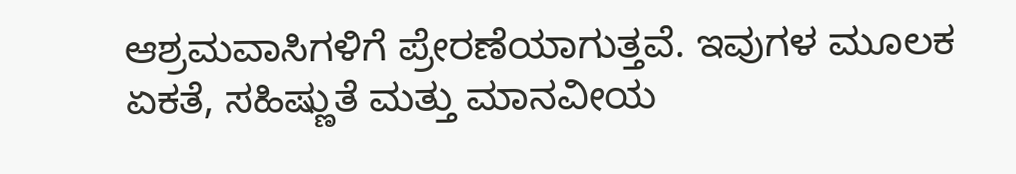ಆಶ್ರಮವಾಸಿಗಳಿಗೆ ಪ್ರೇರಣೆಯಾಗುತ್ತವೆ. ಇವುಗಳ ಮೂಲಕ ಏಕತೆ, ಸಹಿಷ್ಣುತೆ ಮತ್ತು ಮಾನವೀಯ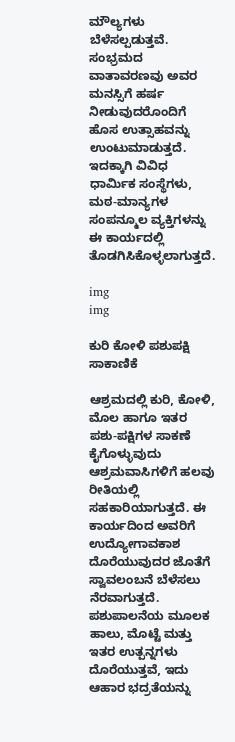ಮೌಲ್ಯಗಳು ಬೆಳೆಸಲ್ಪಡುತ್ತವೆ. ಸಂಭ್ರಮದ ವಾತಾವರಣವು ಅವರ ಮನಸ್ಸಿಗೆ ಹರ್ಷ ನೀಡುವುದರೊಂದಿಗೆ ಹೊಸ ಉತ್ಸಾಹವನ್ನು ಉಂಟುಮಾಡುತ್ತದೆ. ಇದಕ್ಕಾಗಿ ವಿವಿಧ ಧಾರ್ಮಿಕ ಸಂಸ್ಥೆಗಳು, ಮಠ-ಮಾನ್ಯಗಳ ಸಂಪನ್ಮೂಲ ವ್ಯಕ್ತಿಗಳನ್ನು ಈ ಕಾರ್ಯದಲ್ಲಿ ತೊಡಗಿಸಿಕೊಳ್ಳಲಾಗುತ್ತದೆ.

img
img

ಕುರಿ ಕೋಳಿ ಪಶುಪಕ್ಷಿ ಸಾಕಾಣಿಕೆ

ಆಶ್ರಮದಲ್ಲಿ ಕುರಿ, ಕೋಳಿ, ಮೊಲ ಹಾಗೂ ಇತರ ಪಶು-ಪಕ್ಷಿಗಳ ಸಾಕಣೆ ಕೈಗೊಳ್ಳುವುದು ಆಶ್ರಮವಾಸಿಗಳಿಗೆ ಹಲವು ರೀತಿಯಲ್ಲಿ ಸಹಕಾರಿಯಾಗುತ್ತದೆ. ಈ ಕಾರ್ಯದಿಂದ ಅವರಿಗೆ ಉದ್ಯೋಗಾವಕಾಶ ದೊರೆಯುವುದರ ಜೊತೆಗೆ ಸ್ವಾವಲಂಬನೆ ಬೆಳೆಸಲು ನೆರವಾಗುತ್ತದೆ. ಪಶುಪಾಲನೆಯ ಮೂಲಕ ಹಾಲು, ಮೊಟ್ಟೆ ಮತ್ತು ಇತರ ಉತ್ಪನ್ನಗಳು ದೊರೆಯುತ್ತವೆ, ಇದು ಆಹಾರ ಭದ್ರತೆಯನ್ನು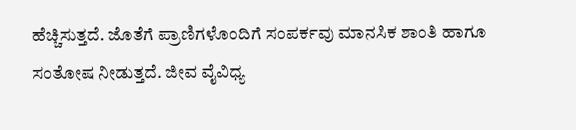ಹೆಚ್ಚಿಸುತ್ತದೆ. ಜೊತೆಗೆ ಪ್ರಾಣಿಗಳೊಂದಿಗೆ ಸಂಪರ್ಕವು ಮಾನಸಿಕ ಶಾಂತಿ ಹಾಗೂ ಸಂತೋಷ ನೀಡುತ್ತದೆ. ಜೀವ ವೈವಿಧ್ಯ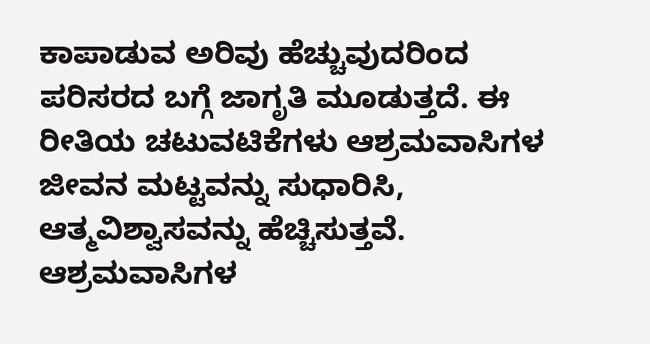ಕಾಪಾಡುವ ಅರಿವು ಹೆಚ್ಚುವುದರಿಂದ ಪರಿಸರದ ಬಗ್ಗೆ ಜಾಗೃತಿ ಮೂಡುತ್ತದೆ. ಈ ರೀತಿಯ ಚಟುವಟಿಕೆಗಳು ಆಶ್ರಮವಾಸಿಗಳ ಜೀವನ ಮಟ್ಟವನ್ನು ಸುಧಾರಿಸಿ, ಆತ್ಮವಿಶ್ವಾಸವನ್ನು ಹೆಚ್ಚಿಸುತ್ತವೆ. ಆಶ್ರಮವಾಸಿಗಳ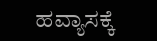ಹವ್ಯಾಸಕ್ಕೆ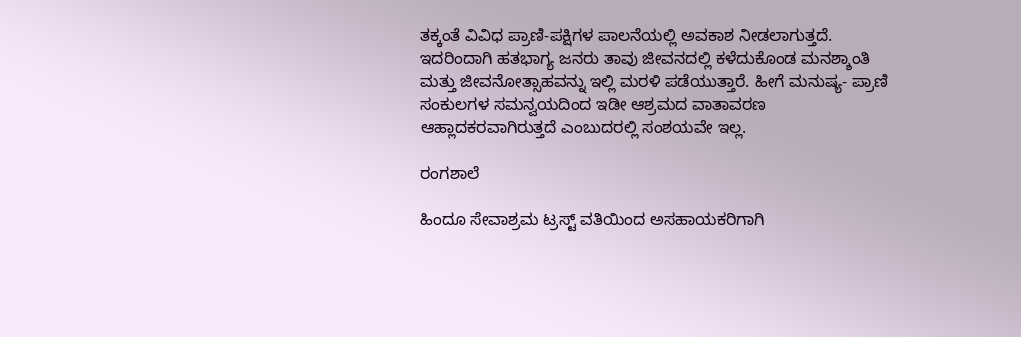ತಕ್ಕಂತೆ ವಿವಿಧ ಪ್ರಾಣಿ-ಪಕ್ಷಿಗಳ ಪಾಲನೆಯಲ್ಲಿ ಅವಕಾಶ ನೀಡಲಾಗುತ್ತದೆ. ಇದರಿಂದಾಗಿ ಹತಭಾಗ್ಯ ಜನರು ತಾವು ಜೀವನದಲ್ಲಿ ಕಳೆದುಕೊಂಡ ಮನಶ್ಶಾಂತಿ ಮತ್ತು ಜೀವನೋತ್ಸಾಹವನ್ನು ಇಲ್ಲಿ ಮರಳಿ ಪಡೆಯುತ್ತಾರೆ. ಹೀಗೆ ಮನುಷ್ಯ- ಪ್ರಾಣಿ ಸಂಕುಲಗಳ ಸಮನ್ವಯದಿಂದ ಇಡೀ ಆಶ್ರಮದ ವಾತಾವರಣ ಆಹ್ಲಾದಕರವಾಗಿರುತ್ತದೆ ಎಂಬುದರಲ್ಲಿ ಸಂಶಯವೇ ಇಲ್ಲ.

ರಂಗಶಾಲೆ

ಹಿಂದೂ ಸೇವಾಶ್ರಮ ಟ್ರಸ್ಟ್ ವತಿಯಿಂದ ಅಸಹಾಯಕರಿಗಾಗಿ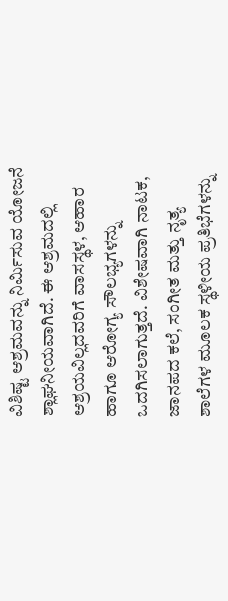ವಿಶಿಷ್ಟ ಆಶ್ರಮವನ್ನು ನಿರ್ಮಿಸುವ ಯೋಜನೆ ಶ್ಲಾಘನೀಯವಾಗಿದೆ. ಈ ಆಶ್ರಮದಲ್ಲಿ ಆಶ್ರಯವಿಲ್ಲದವರಿಗೆ ವಾಸಸ್ಥಳ, ಆಹಾರ ಹಾಗೂ ಆರೋಗ್ಯ ಸೌಲಭ್ಯಗಳನ್ನು ಒದಗಿಸಲಾಗುತ್ತದೆ. ವಿಶೇಷವಾಗಿ ನಾಟಕ, ಜಾನಪದ ಕಲೆ, ಸಂಗೀತ ಮತ್ತು ನೃತ್ಯ ಶಾಲೆಗಳ ಮೂಲಕ ಸ್ಥಳೀಯ ಪ್ರತಿಭೆಗಳನ್ನು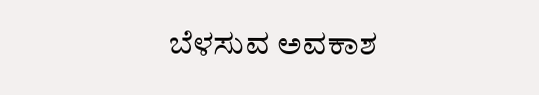ಬೆಳಸುವ ಅವಕಾಶ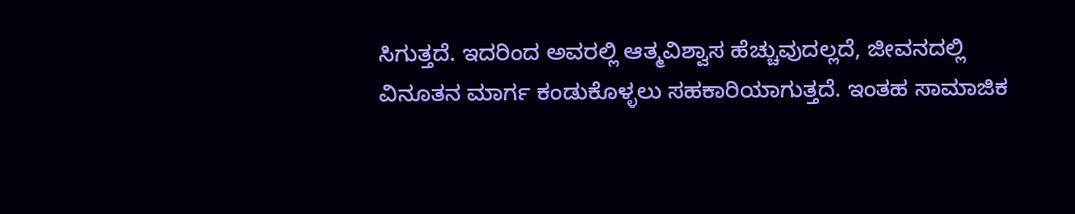ಸಿಗುತ್ತದೆ. ಇದರಿಂದ ಅವರಲ್ಲಿ ಆತ್ಮವಿಶ್ವಾಸ ಹೆಚ್ಚುವುದಲ್ಲದೆ, ಜೀವನದಲ್ಲಿ ವಿನೂತನ ಮಾರ್ಗ ಕಂಡುಕೊಳ್ಳಲು ಸಹಕಾರಿಯಾಗುತ್ತದೆ. ಇಂತಹ ಸಾಮಾಜಿಕ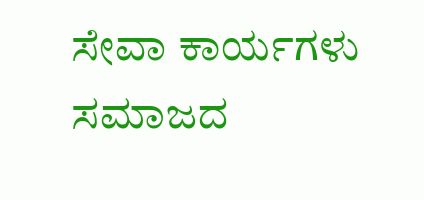ಸೇವಾ ಕಾರ್ಯಗಳು ಸಮಾಜದ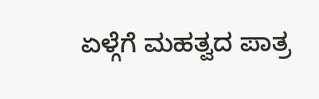ಏಳ್ಗೆಗೆ ಮಹತ್ವದ ಪಾತ್ರ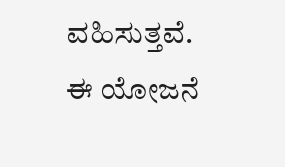ವಹಿಸುತ್ತವೆ. ಈ ಯೋಜನೆ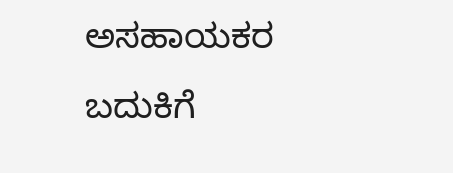ಅಸಹಾಯಕರ ಬದುಕಿಗೆ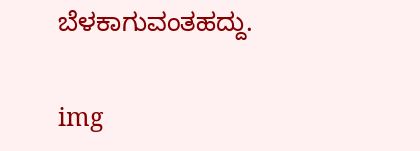ಬೆಳಕಾಗುವಂತಹದ್ದು.

img